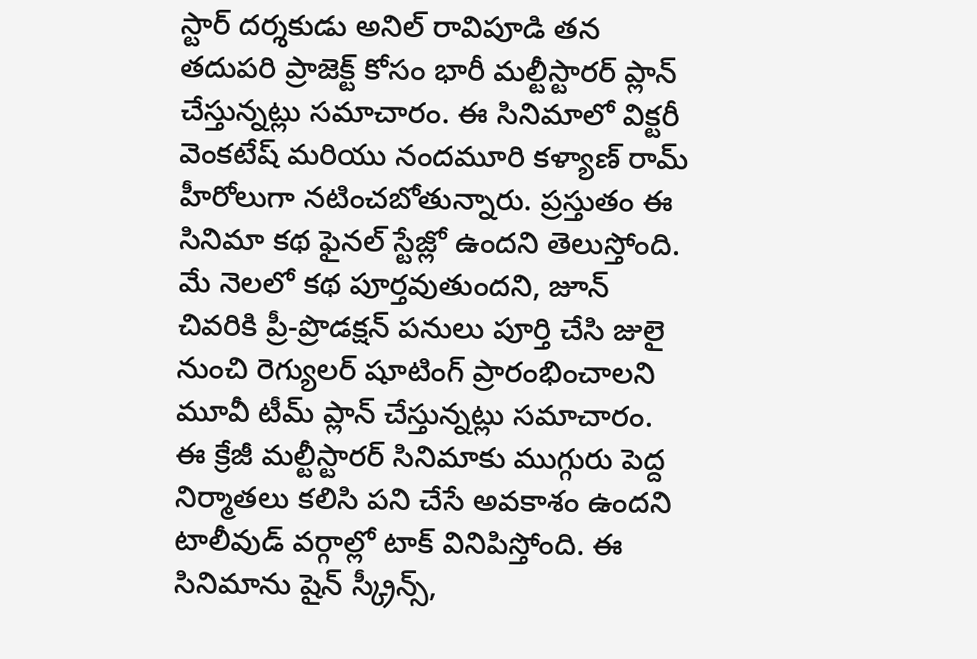స్టార్ దర్శకుడు అనిల్ రావిపూడి తన తదుపరి ప్రాజెక్ట్ కోసం భారీ మల్టీస్టారర్ ప్లాన్ చేస్తున్నట్లు సమాచారం. ఈ సినిమాలో విక్టరీ వెంకటేష్ మరియు నందమూరి కళ్యాణ్ రామ్ హీరోలుగా నటించబోతున్నారు. ప్రస్తుతం ఈ సినిమా కథ ఫైనల్ స్టేజ్లో ఉందని తెలుస్తోంది. మే నెలలో కథ పూర్తవుతుందని, జూన్ చివరికి ప్రీ-ప్రొడక్షన్ పనులు పూర్తి చేసి జులై నుంచి రెగ్యులర్ షూటింగ్ ప్రారంభించాలని మూవీ టీమ్ ప్లాన్ చేస్తున్నట్లు సమాచారం.
ఈ క్రేజీ మల్టీస్టారర్ సినిమాకు ముగ్గురు పెద్ద నిర్మాతలు కలిసి పని చేసే అవకాశం ఉందని టాలీవుడ్ వర్గాల్లో టాక్ వినిపిస్తోంది. ఈ సినిమాను షైన్ స్క్రీన్స్,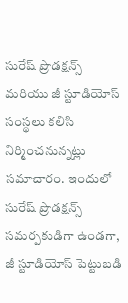సురేష్ ప్రొడక్షన్స్ మరియు జీ స్టూడియోస్ సంస్థలు కలిసి నిర్మించనున్నట్లు సమాచారం. ఇందులో సురేష్ ప్రొడక్షన్స్ సమర్పకుడిగా ఉండగా, జీ స్టూడియోస్ పెట్టుబడి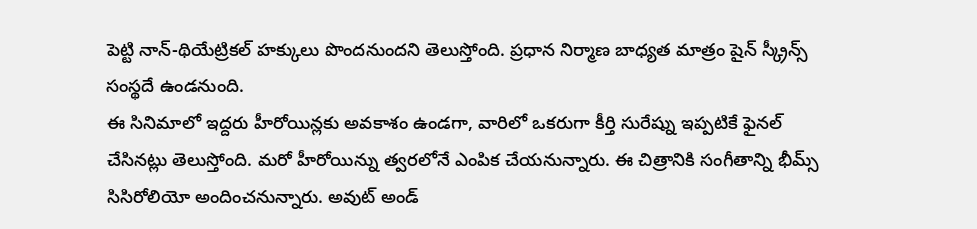పెట్టి నాన్-థియేట్రికల్ హక్కులు పొందనుందని తెలుస్తోంది. ప్రధాన నిర్మాణ బాధ్యత మాత్రం షైన్ స్క్రీన్స్ సంస్థదే ఉండనుంది.
ఈ సినిమాలో ఇద్దరు హీరోయిన్లకు అవకాశం ఉండగా, వారిలో ఒకరుగా కీర్తి సురేష్ను ఇప్పటికే ఫైనల్ చేసినట్లు తెలుస్తోంది. మరో హీరోయిన్ను త్వరలోనే ఎంపిక చేయనున్నారు. ఈ చిత్రానికి సంగీతాన్ని భీమ్స్ సిసిరోలియో అందించనున్నారు. అవుట్ అండ్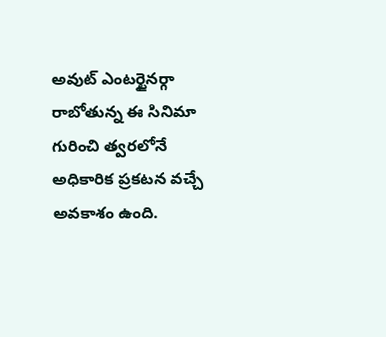అవుట్ ఎంటర్టైనర్గా రాబోతున్న ఈ సినిమా గురించి త్వరలోనే అధికారిక ప్రకటన వచ్చే అవకాశం ఉంది.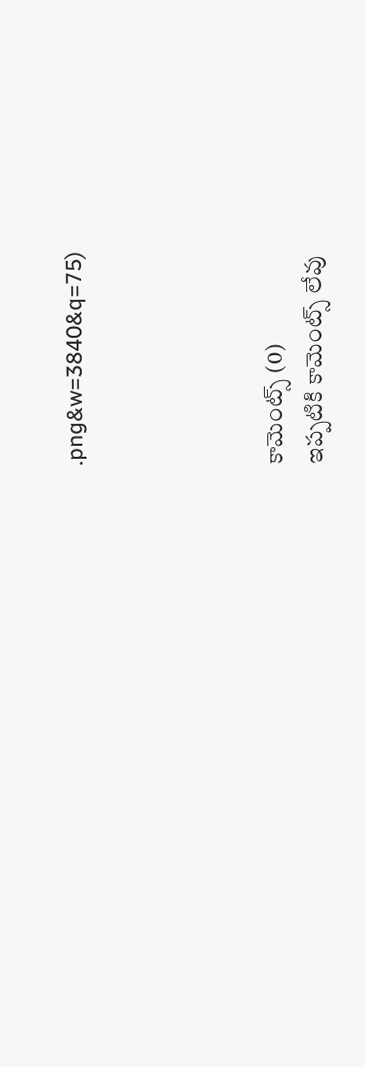.png&w=3840&q=75)




కామెంట్స్ (0)
ఇప్పటికి కామెంట్స్ లేవు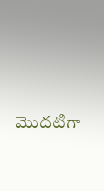మొదటిగా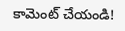కామెంట్ చేయండి!